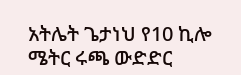አትሌት ጌታነህ የ10 ኪሎ ሜትር ሩጫ ውድድር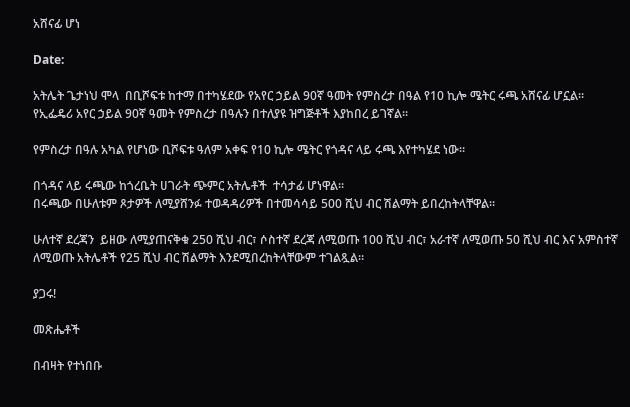አሸናፊ ሆነ

Date:

አትሌት ጌታነህ ሞላ  በቢሾፍቱ ከተማ በተካሄደው የአየር ኃይል 90ኛ ዓመት የምስረታ በዓል የ10 ኪሎ ሜትር ሩጫ አሸናፊ ሆኗል።
የኢፌዴሪ አየር ኃይል 90ኛ ዓመት የምስረታ በዓሉን በተለያዩ ዝግጅቶች እያከበረ ይገኛል።

የምስረታ በዓሉ አካል የሆነው ቢሾፍቱ ዓለም አቀፍ የ10 ኪሎ ሜትር የጎዳና ላይ ሩጫ እየተካሄደ ነው።

በጎዳና ላይ ሩጫው ከጎረቤት ሀገራት ጭምር አትሌቶች  ተሳታፊ ሆነዋል።
በሩጫው በሁለቱም ጾታዎች ለሚያሸንፉ ተወዳዳሪዎች በተመሳሳይ 500 ሺህ ብር ሽልማት ይበረከትላቸዋል።

ሁለተኛ ደረጃን  ይዘው ለሚያጠናቅቁ 250 ሺህ ብር፣ ሶስተኛ ደረጃ ለሚወጡ 100 ሺህ ብር፣ አራተኛ ለሚወጡ 50 ሺህ ብር እና አምስተኛ ለሚወጡ አትሌቶች የ25 ሺህ ብር ሽልማት እንደሚበረከትላቸውም ተገልጿል።

ያጋሩ!

መጽሔቶች

በብዛት የተነበቡ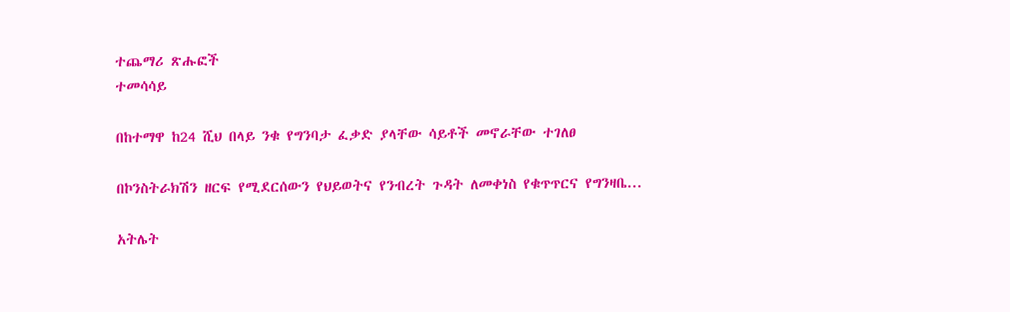ተጨማሪ ጽሑፎች
ተመሳሳይ

በከተማዋ ከ24 ሺህ በላይ ንቁ የግንባታ ፈቃድ ያላቸው ሳይቶች መኖራቸው ተገለፀ

በኮንስትራክሽን ዘርፍ የሚደርሰውን የህይወትና የንብረት ጉዳት ለመቀነስ የቁጥጥርና የግንዛቤ...

አትሌት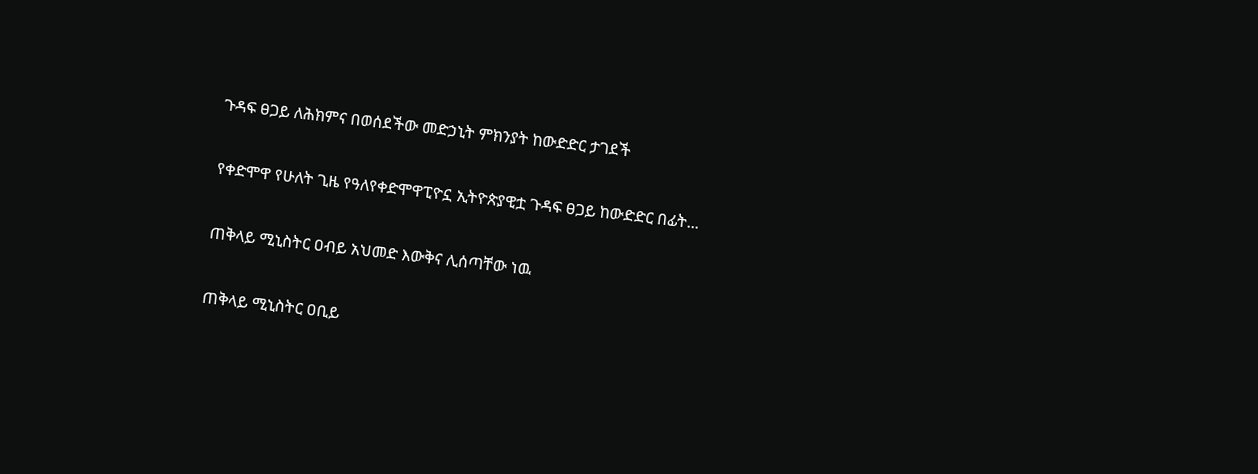ጉዳፍ ፀጋይ ለሕክምና በወሰደችው መድኃኒት ምክንያት ከውድድር ታገደች

የቀድሞዋ የሁለት ጊዜ የዓለየቀድሞዋፒዮኗ ኢትዮጵያዊቷ ጉዳፍ ፀጋይ ከውድድር በፊት...

ጠቅላይ ሚኒስትር ዐብይ አህመድ እውቅና ሊሰጣቸው ነዉ

ጠቅላይ ሚኒስትር ዐቢይ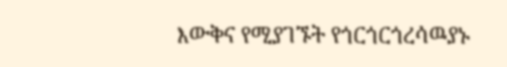እውቅና የሚያገኙት የጎርጎርጎረሳዉያኑ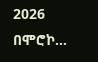2026 በሞሮኮ...